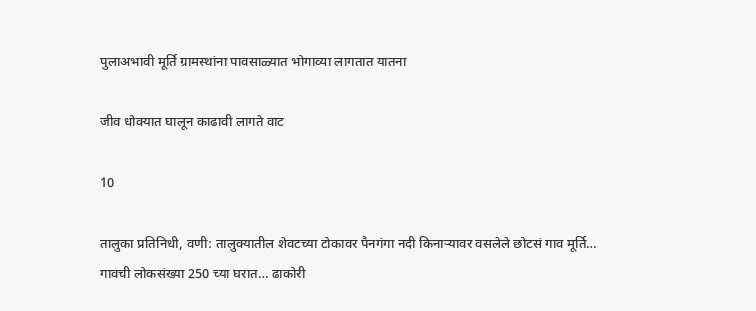पुलाअभावी मूर्ति ग्रामस्थांना पावसाळ्यात भोगाव्या लागतात यातना

जीव धोक्यात घालून काढावी लागते वाट

10

तालुका प्रतिनिधी, वणी: तालुक्यातील शेवटच्या टोकावर पैनगंगा नदी किनाऱ्यावर वसलेले छोटसं गाव मूर्ति… गावची लोकसंख्या 250 च्या घरात… ढाकोरी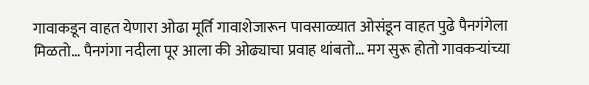गावाकडून वाहत येणारा ओढा मूर्ति गावाशेजारून पावसाळ्यात ओसंडून वाहत पुढे पैनगंगेला मिळतो… पैनगंगा नदीला पूर आला की ओढ्याचा प्रवाह थांबतो… मग सुरू होतो गावकऱ्यांच्या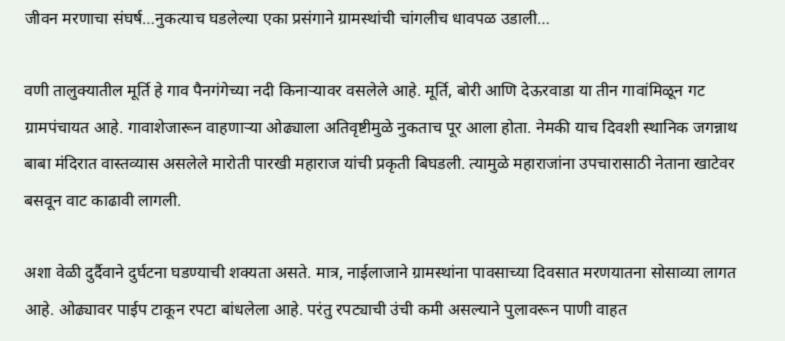जीवन मरणाचा संघर्ष…नुकत्याच घडलेल्या एका प्रसंगाने ग्रामस्थांची चांगलीच धावपळ उडाली…

वणी तालुक्यातील मूर्ति हे गाव पैनगंगेच्या नदी किनाऱ्यावर वसलेले आहे. मूर्ति, बोरी आणि देऊरवाडा या तीन गावांमिळून गट ग्रामपंचायत आहे. गावाशेजारून वाहणाऱ्या ओढ्याला अतिवृष्टीमुळे नुकताच पूर आला होता. नेमकी याच दिवशी स्थानिक जगन्नाथ बाबा मंदिरात वास्तव्यास असलेले मारोती पारखी महाराज यांची प्रकृती बिघडली. त्यामुळे महाराजांना उपचारासाठी नेताना खाटेवर बसवून वाट काढावी लागली.

अशा वेळी दुर्दैवाने दुर्घटना घडण्याची शक्यता असते. मात्र, नाईलाजाने ग्रामस्थांना पावसाच्या दिवसात मरणयातना सोसाव्या लागत आहे. ओढ्यावर पाईप टाकून रपटा बांधलेला आहे. परंतु रपट्याची उंची कमी असल्याने पुलावरून पाणी वाहत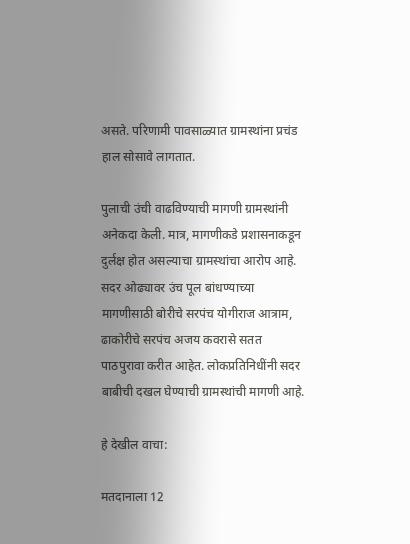असते. परिणामी पावसाळ्यात ग्रामस्थांना प्रचंड हाल सोसावे लागतात.

पुलाची उंची वाढविण्याची मागणी ग्रामस्थांनी अनेकदा केली. मात्र, मागणीकडे प्रशासनाकडून दुर्लक्ष होत असल्याचा ग्रामस्थांचा आरोप आहे. सदर ओढ्यावर उंच पूल बांधण्याच्या मागणीसाठी बोरीचे सरपंच योगीराज आत्राम, ढाकोरीचे सरपंच अजय कवरासे सतत पाठपुरावा करीत आहेत. लोकप्रतिनिधींनी सदर बाबीची दखल घेण्याची ग्रामस्थांची मागणी आहे.

हे देखील वाचा:

मतदानाला 12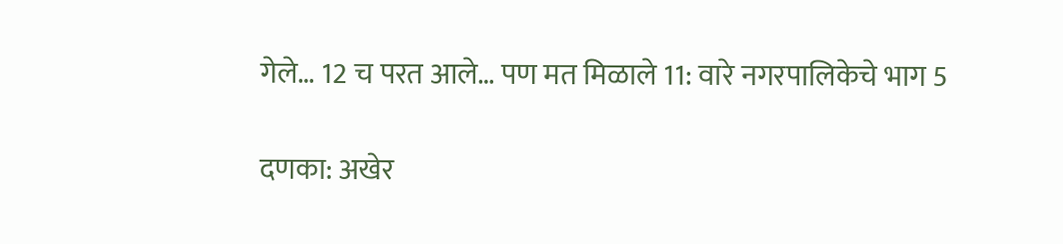गेले… 12 च परत आले… पण मत मिळाले 11: वारे नगरपालिकेचे भाग 5

दणका: अखेर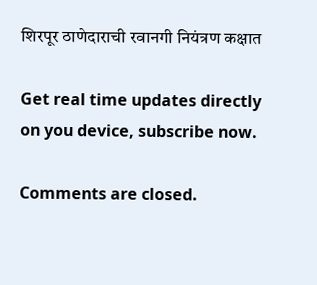शिरपूर ठाणेदाराची रवानगी नियंत्रण कक्षात

Get real time updates directly on you device, subscribe now.

Comments are closed.